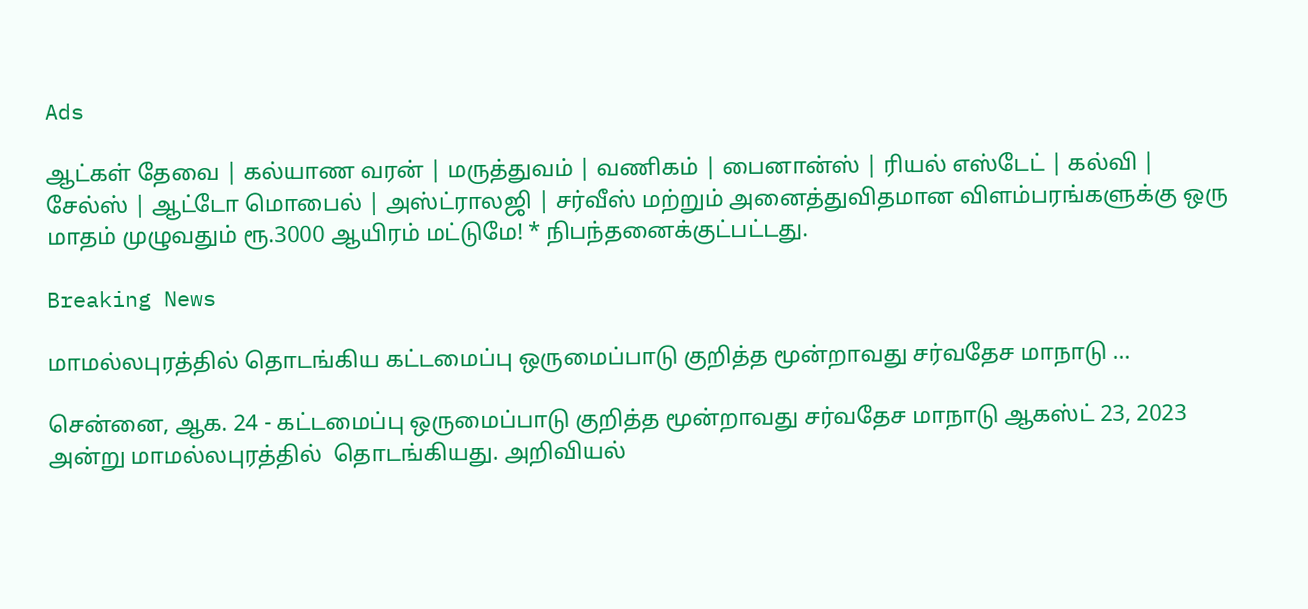Ads

ஆட்கள் தேவை | கல்யாண வரன் | மருத்துவம் | வணிகம் | பைனான்ஸ் | ரியல் எஸ்டேட் | கல்வி | சேல்ஸ் | ஆட்டோ மொபைல் | அஸ்ட்ராலஜி | சர்வீஸ் மற்றும் அனைத்துவிதமான விளம்பரங்களுக்கு ஒரு மாதம் முழுவதும் ரூ.3000 ஆயிரம் மட்டுமே! * நிபந்தனைக்குட்பட்டது.

Breaking News

மாமல்லபுரத்தில் தொடங்கிய கட்டமைப்பு ஒருமைப்பாடு குறித்த மூன்றாவது சர்வதேச மாநாடு …

சென்னை, ஆக. 24 - கட்டமைப்பு ஒருமைப்பாடு குறித்த மூன்றாவது சர்வதேச மாநாடு ஆகஸ்ட் 23, 2023 அன்று மாமல்லபுரத்தில்  தொடங்கியது. அறிவியல்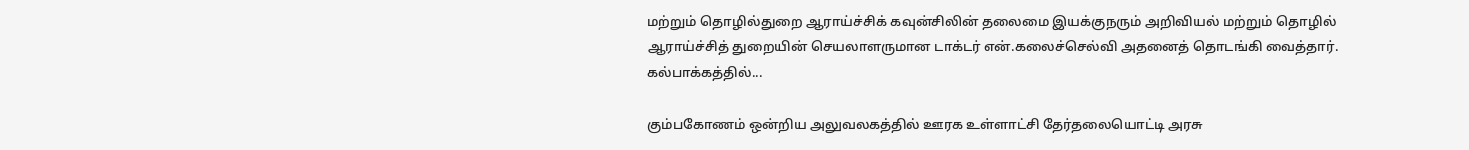மற்றும் தொழில்துறை ஆராய்ச்சிக் கவுன்சிலின் தலைமை இயக்குநரும் அறிவியல் மற்றும் தொழில் ஆராய்ச்சித் துறையின் செயலாளருமான டாக்டர் என்.கலைச்செல்வி அதனைத் தொடங்கி வைத்தார். கல்பாக்கத்தில்...

கும்பகோணம் ஒன்றிய அலுவலகத்தில் ஊரக உள்ளாட்சி தேர்தலையொட்டி அரசு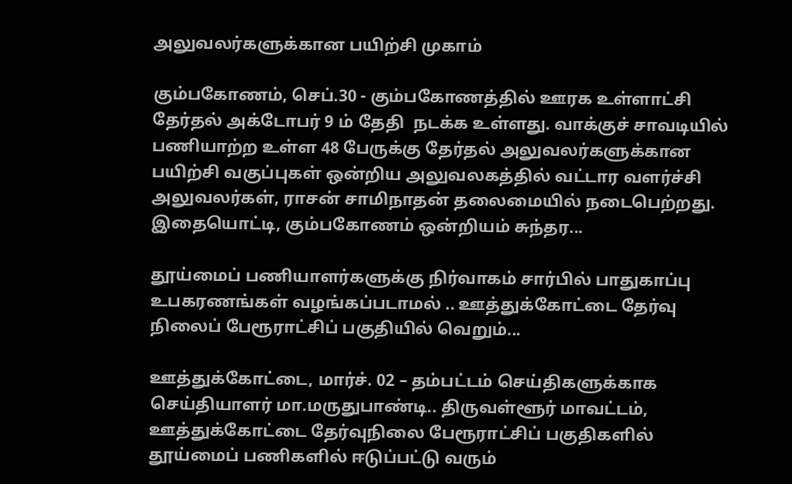அலுவலர்களுக்கான பயிற்சி முகாம்

கும்பகோணம், செப்.30 - கும்பகோணத்தில் ஊரக உள்ளாட்சி தேர்தல் அக்டோபர் 9 ம் தேதி  நடக்க உள்ளது. வாக்குச் சாவடியில் பணியாற்ற உள்ள 48 பேருக்கு தேர்தல் அலுவலர்களுக்கான பயிற்சி வகுப்புகள் ஒன்றிய அலுவலகத்தில் வட்டார வளர்ச்சி அலுவலர்கள், ராசன் சாமிநாதன் தலைமையில் நடைபெற்றது. இதையொட்டி, கும்பகோணம் ஒன்றியம் சுந்தர...

தூய்மைப் பணியாளர்களுக்கு நிர்வாகம் சார்பில் பாதுகாப்பு உபகரணங்கள் வழங்கப்படாமல் .. ஊத்துக்கோட்டை தேர்வு நிலைப் பேரூராட்சிப் பகுதியில் வெறும்...

ஊத்துக்கோட்டை, மார்ச். 02 – தம்பட்டம் செய்திகளுக்காக செய்தியாளர் மா.மருதுபாண்டி.. திருவள்ளூர் மாவட்டம், ஊத்துக்கோட்டை தேர்வுநிலை பேரூராட்சிப் பகுதிகளில் தூய்மைப் பணிகளில் ஈடுப்பட்டு வரும்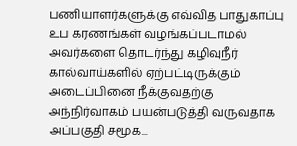பணியாளர்களுக்கு எவ்வித பாதுகாப்பு உப கரணங்கள் வழங்கப்படாமல் அவர்களை தொடர்ந்து கழிவுநீர் கால்வாய்களில் ஏற்பட்டிருக்கும் அடைப்பினை நீக்குவதற்கு அந்நிர்வாகம் பயன்படுத்தி வருவதாக அப்பகுதி சமூக...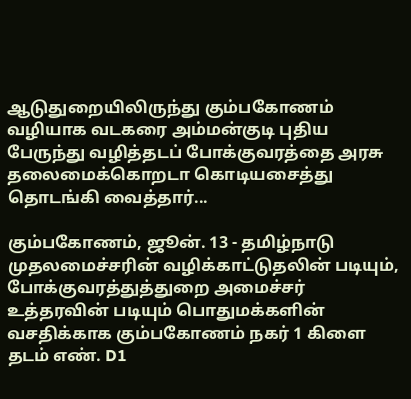ஆடுதுறையிலிருந்து கும்பகோணம் வழியாக வடகரை அம்மன்குடி புதிய பேருந்து வழித்தடப் போக்குவரத்தை அரசு தலைமைக்கொறடா கொடியசைத்து தொடங்கி வைத்தார்...

கும்பகோணம், ஜூன். 13 - தமிழ்நாடு முதலமைச்சரின் வழிக்காட்டுதலின் படியும், போக்குவரத்துத்துறை அமைச்சர் உத்தரவின் படியும் பொதுமக்களின் வசதிக்காக கும்பகோணம் நகர் 1 கிளை தடம் எண். D1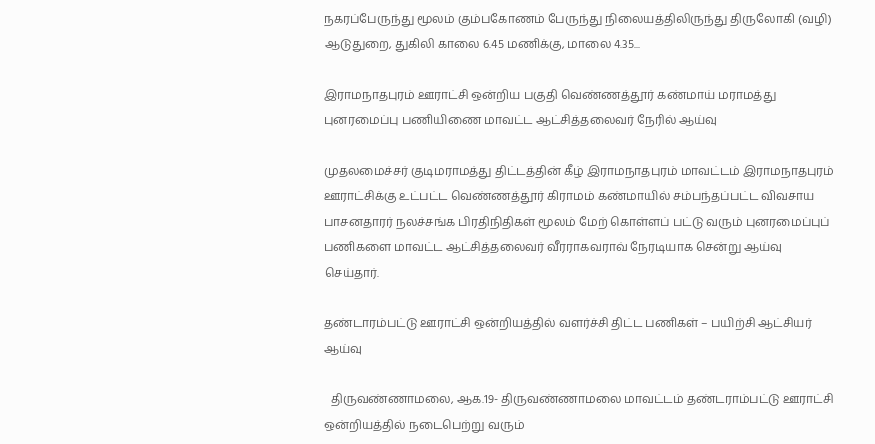நகரப்பேருந்து மூலம் கும்பகோணம் பேருந்து நிலையத்திலிருந்து திருலோகி (வழி) ஆடுதுறை, துகிலி காலை 6.45 மணிக்கு, மாலை 4.35...

இராமநாதபுரம் ஊராட்சி ஒன்றிய பகுதி வெண்ணத்தூர் கண்மாய் மராமத்து புனரமைப்பு பணியிணை மாவட்ட ஆட்சித்தலைவர் நேரில் ஆய்வு

முதலமைச்சர் குடிமராமத்து திட்டத்தின் கீழ் இராமநாதபுரம் மாவட்டம் இராமநாதபுரம் ஊராட்சிக்கு உட்பட்ட வெண்ணத்தூர் கிராமம் கண்மாயில் சம்பந்தப்பட்ட விவசாய பாசனதாரர் நலச்சங்க பிரதிநிதிகள் மூலம் மேற் கொள்ளப் பட்டு வரும் புனரமைப்புப் பணிகளை மாவட்ட ஆட்சித்தலைவர் வீரராகவராவ் நேரடியாக சென்று ஆய்வு செய்தார்.

தண்டாரம்பட்டு ஊராட்சி ஒன்றியத்தில் வளர்ச்சி திட்ட பணிகள் – பயிற்சி ஆட்சியர் ஆய்வு

  திருவண்ணாமலை, ஆக.19- திருவண்ணாமலை மாவட்டம் தண்டராம்பட்டு ஊராட்சி ஒன்றியத்தில் நடைபெற்று வரும்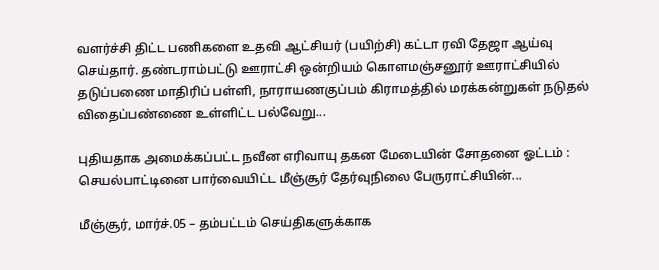வளர்ச்சி திட்ட பணிகளை உதவி ஆட்சியர் (பயிற்சி) கட்டா ரவி தேஜா ஆய்வு செய்தார். தண்டராம்பட்டு ஊராட்சி ஒன்றியம் கொளமஞ்சனூர் ஊராட்சியில் தடுப்பணை மாதிரிப் பள்ளி, நாராயணகுப்பம் கிராமத்தில் மரக்கன்றுகள் நடுதல் விதைப்பண்ணை உள்ளிட்ட பல்வேறு...

புதியதாக அமைக்கப்பட்ட நவீன எரிவாயு தகன மேடையின் சோதனை ஓட்டம் : செயல்பாட்டினை பார்வையிட்ட மீஞ்சூர் தேர்வுநிலை பேருராட்சியின்...

மீஞ்சூர், மார்ச்.05 – தம்பட்டம் செய்திகளுக்காக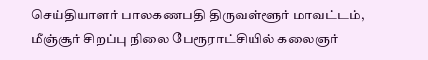செய்தியாளர் பாலகணபதி திருவள்ளூர் மாவட்டம், மீஞ்சூர் சிறப்பு நிலை பேரூராட்சியில் கலைஞர்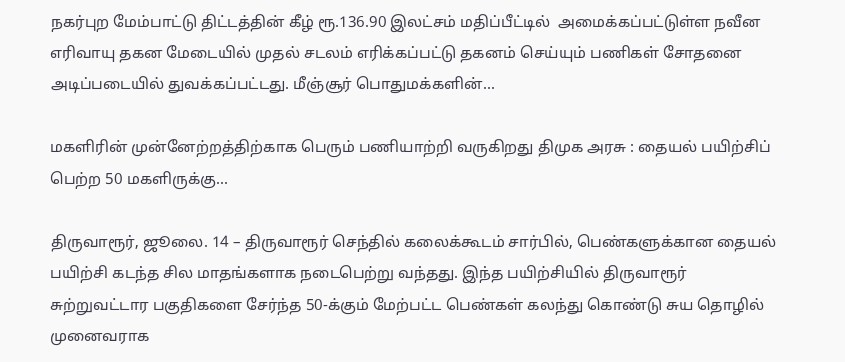நகர்புற மேம்பாட்டு திட்டத்தின் கீழ் ரூ.136.90 இலட்சம் மதிப்பீட்டில்  அமைக்கப்பட்டுள்ள நவீன எரிவாயு தகன மேடையில் முதல் சடலம் எரிக்கப்பட்டு தகனம் செய்யும் பணிகள் சோதனை அடிப்படையில் துவக்கப்பட்டது. மீஞ்சூர் பொதுமக்களின்...

மகளிரின் முன்னேற்றத்திற்காக பெரும் பணியாற்றி வருகிறது திமுக அரசு : தையல் பயிற்சிப் பெற்ற 50 மகளிருக்கு...

திருவாரூர், ஜூலை. 14 – திருவாரூர் செந்தில் கலைக்கூடம் சார்பில், பெண்களுக்கான தையல் பயிற்சி கடந்த சில மாதங்களாக நடைபெற்று வந்தது. இந்த பயிற்சியில் திருவாரூர் சுற்றுவட்டார பகுதிகளை சேர்ந்த 50-க்கும் மேற்பட்ட பெண்கள் கலந்து கொண்டு சுய தொழில் முனைவராக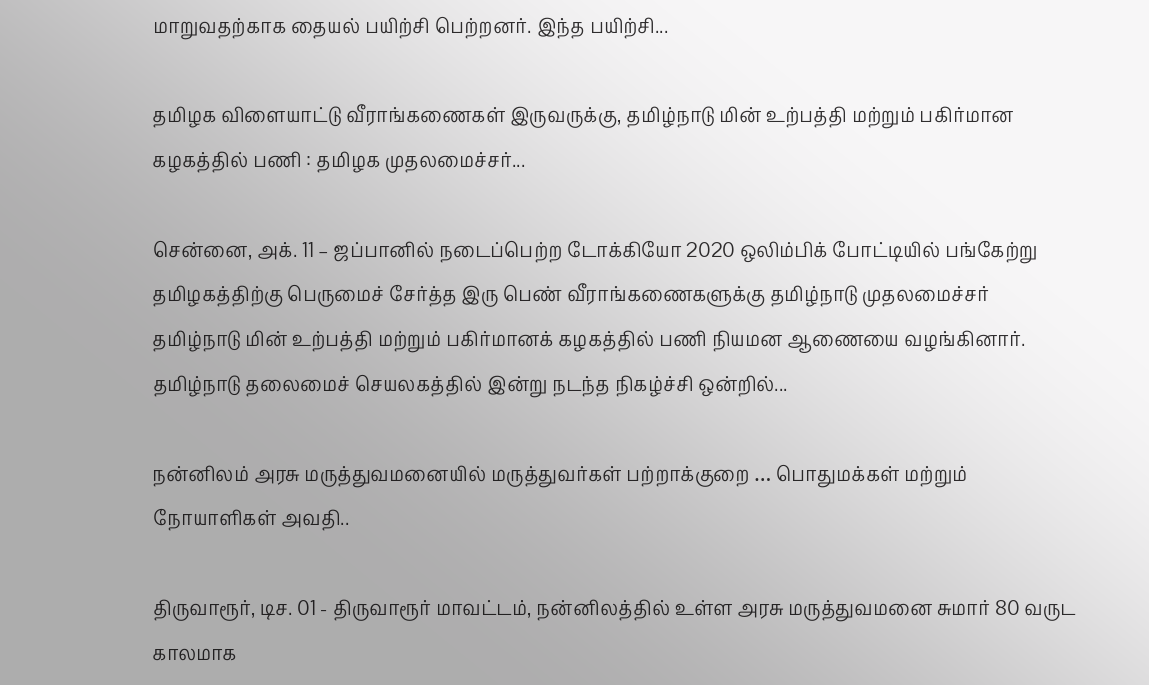மாறுவதற்காக தையல் பயிற்சி பெற்றனர். இந்த பயிற்சி...

தமிழக விளையாட்டு வீராங்கணைகள் இருவருக்கு, தமிழ்நாடு மின் உற்பத்தி மற்றும் பகிர்மான கழகத்தில் பணி : தமிழக முதலமைச்சர்...

சென்னை, அக். 11 – ஜப்பானில் நடைப்பெற்ற டோக்கியோ 2020 ஒலிம்பிக் போட்டியில் பங்கேற்று தமிழகத்திற்கு பெருமைச் சேர்த்த இரு பெண் வீராங்கணைகளுக்கு தமிழ்நாடு முதலமைச்சர் தமிழ்நாடு மின் உற்பத்தி மற்றும் பகிர்மானக் கழகத்தில் பணி நியமன ஆணையை வழங்கினார். தமிழ்நாடு தலைமைச் செயலகத்தில் இன்று நடந்த நிகழ்ச்சி ஒன்றில்...

நன்னிலம் அரசு மருத்துவமனையில் மருத்துவர்கள் பற்றாக்குறை … பொதுமக்கள் மற்றும் நோயாளிகள் அவதி..

திருவாரூர், டிச. 01 - திருவாரூர் மாவட்டம், நன்னிலத்தில் உள்ள அரசு மருத்துவமனை சுமார் 80 வருட காலமாக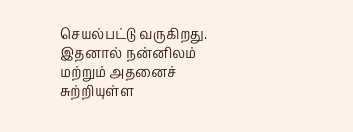செயல்பட்டு வருகிறது. இதனால் நன்னிலம் மற்றும் அதனைச் சுற்றியுள்ள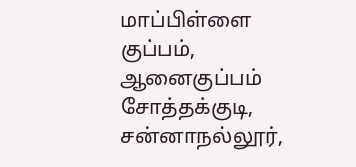மாப்பிள்ளை குப்பம், ஆனைகுப்பம் சோத்தக்குடி, சன்னாநல்லூர்,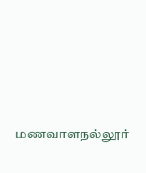மணவாளநல்லூர்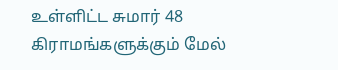உள்ளிட்ட சுமார் 48 கிராமங்களுக்கும் மேல்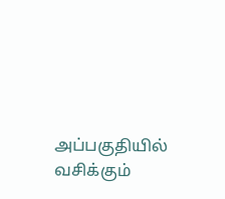அப்பகுதியில் வசிக்கும்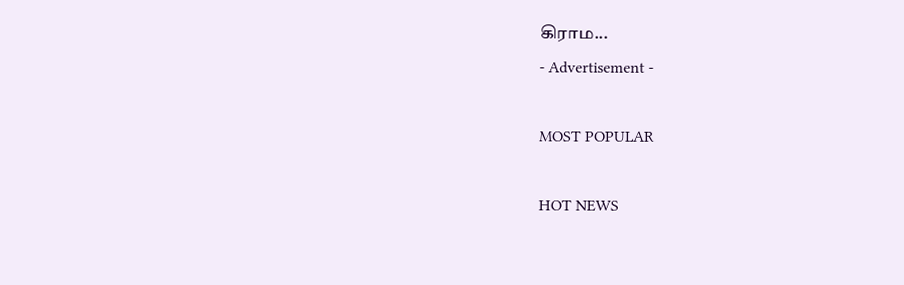கிராம...
- Advertisement -

MOST POPULAR

HOT NEWS